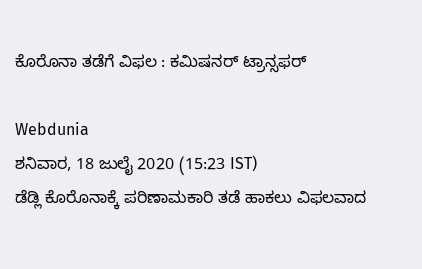ಕೊರೊನಾ ತಡೆಗೆ ವಿಫಲ : ಕಮಿಷನರ್ ಟ್ರಾನ್ಸಫರ್

Webdunia
ಶನಿವಾರ, 18 ಜುಲೈ 2020 (15:23 IST)
ಡೆಡ್ಲಿ ಕೊರೊನಾಕ್ಕೆ ಪರಿಣಾಮಕಾರಿ ತಡೆ ಹಾಕಲು ವಿಫಲವಾದ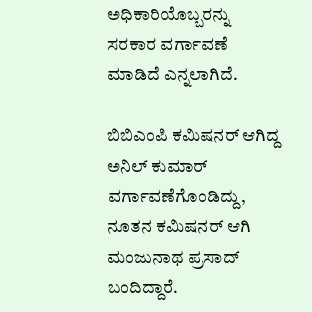ಅಧಿಕಾರಿಯೊಬ್ಬರನ್ನು ಸರಕಾರ ವರ್ಗಾವಣೆ ಮಾಡಿದೆ ಎನ್ನಲಾಗಿದೆ.

ಬಿಬಿಎಂಪಿ ಕಮಿಷನರ್ ಆಗಿದ್ದ ಅನಿಲ್ ಕುಮಾರ್ ವರ್ಗಾವಣೆಗೊಂಡಿದ್ದು, ನೂತನ ಕಮಿಷನರ್ ಆಗಿ ಮಂಜುನಾಥ ಪ್ರಸಾದ್ ಬಂದಿದ್ದಾರೆ.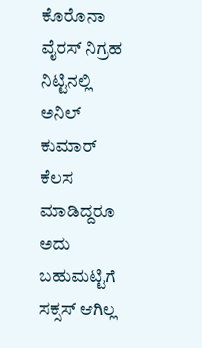ಕೊರೊನಾ ವೈರಸ್ ನಿಗ್ರಹ ನಿಟ್ಟಿನಲ್ಲಿ ಅನಿಲ್ ಕುಮಾರ್ ಕೆಲಸ ಮಾಡಿದ್ದರೂ ಅದು ಬಹುಮಟ್ಟಿಗೆ ಸಕ್ಸಸ್ ಆಗಿಲ್ಲ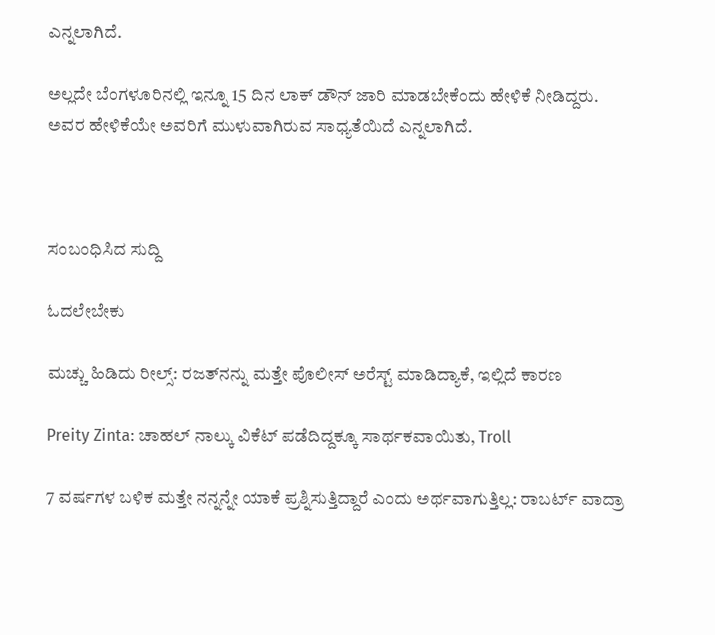ಎನ್ನಲಾಗಿದೆ.

ಅಲ್ಲದೇ ಬೆಂಗಳೂರಿನಲ್ಲಿ ಇನ್ನೂ 15 ದಿನ ಲಾಕ್ ಡೌನ್ ಜಾರಿ ಮಾಡಬೇಕೆಂದು ಹೇಳಿಕೆ ನೀಡಿದ್ದರು. ಅವರ ಹೇಳಿಕೆಯೇ ಅವರಿಗೆ ಮುಳುವಾಗಿರುವ ಸಾಧ್ಯತೆಯಿದೆ ಎನ್ನಲಾಗಿದೆ.



ಸಂಬಂಧಿಸಿದ ಸುದ್ದಿ

ಓದಲೇಬೇಕು

ಮಚ್ಚು ಹಿಡಿದು ರೀಲ್ಸ್‌: ರಜತ್‌ನನ್ನು ಮತ್ತೇ ಪೊಲೀಸ್ ಅರೆಸ್ಟ್ ಮಾಡಿದ್ಯಾಕೆ, ಇಲ್ಲಿದೆ ಕಾರಣ

Preity Zinta: ಚಾಹಲ್ ನಾಲ್ಕು ವಿಕೆಟ್ ಪಡೆದಿದ್ದಕ್ಕೂ ಸಾರ್ಥಕವಾಯಿತು, Troll

7 ವರ್ಷಗಳ ಬಳಿಕ ಮತ್ತೇ ನನ್ನನ್ನೇ ಯಾಕೆ ಪ್ರಶ್ನಿಸುತ್ತಿದ್ದಾರೆ ಎಂದು ಅರ್ಥವಾಗುತ್ತಿಲ್ಲ: ರಾಬರ್ಟ್‌ ವಾದ್ರಾ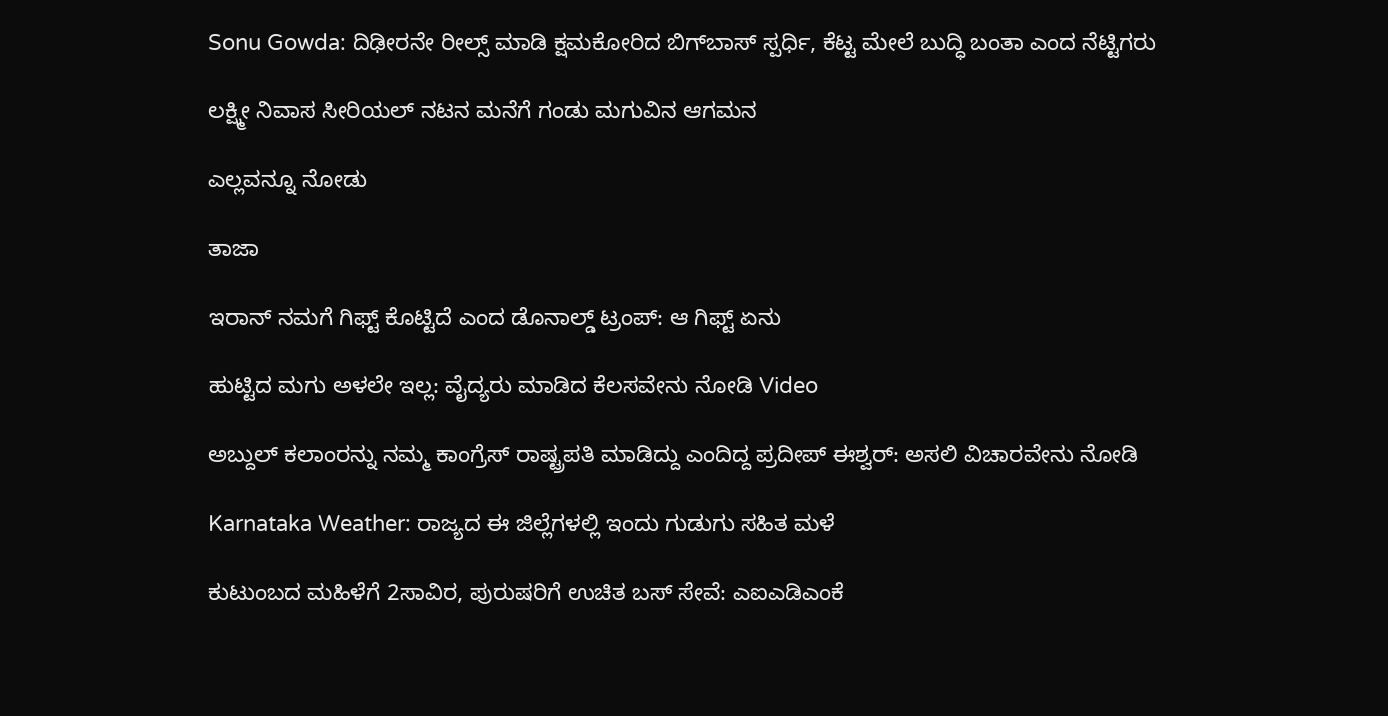Sonu Gowda: ದಿಢೀರನೇ ರೀಲ್ಸ್ ಮಾಡಿ ಕ್ಷಮಕೋರಿದ ಬಿಗ್‌ಬಾಸ್‌ ಸ್ಪರ್ಧಿ, ಕೆಟ್ಟ ಮೇಲೆ ಬುದ್ಧಿ ಬಂತಾ ಎಂದ ನೆಟ್ಟಿಗರು

ಲಕ್ಷ್ಮೀ ನಿವಾಸ ಸೀರಿಯಲ್ ನಟನ ಮನೆಗೆ ಗಂಡು ಮಗುವಿನ ಆಗಮನ

ಎಲ್ಲವನ್ನೂ ನೋಡು

ತಾಜಾ

ಇರಾನ್ ನಮಗೆ ಗಿಫ್ಟ್ ಕೊಟ್ಟಿದೆ ಎಂದ ಡೊನಾಲ್ಡ್ ಟ್ರಂಪ್: ಆ ಗಿಫ್ಟ್ ಏನು

ಹುಟ್ಟಿದ ಮಗು ಅಳಲೇ ಇಲ್ಲ: ವೈದ್ಯರು ಮಾಡಿದ ಕೆಲಸವೇನು ನೋಡಿ Video

ಅಬ್ದುಲ್ ಕಲಾಂರನ್ನು ನಮ್ಮ ಕಾಂಗ್ರೆಸ್ ರಾಷ್ಟ್ರಪತಿ ಮಾಡಿದ್ದು ಎಂದಿದ್ದ ಪ್ರದೀಪ್ ಈಶ್ವರ್: ಅಸಲಿ ವಿಚಾರವೇನು ನೋಡಿ

Karnataka Weather: ರಾಜ್ಯದ ಈ ಜಿಲ್ಲೆಗಳಲ್ಲಿ ಇಂದು ಗುಡುಗು ಸಹಿತ ಮಳೆ

ಕುಟುಂಬದ ಮಹಿಳೆಗೆ 2ಸಾವಿರ, ಪುರುಷರಿಗೆ ಉಚಿತ ಬಸ್ ಸೇವೆ: ಎಐಎಡಿಎಂಕೆ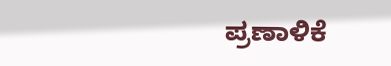ಪ್ರಣಾಳಿಕೆ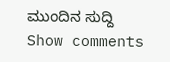ಮುಂದಿನ ಸುದ್ದಿ
Show comments